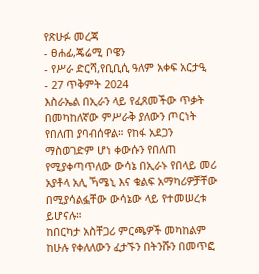የጽሁፉ መረጃ
- ፀሐፊ,ጄሬሚ ቦዌን
- የሥራ ድርሻ,የቢቢሲ ዓለም አቀፍ አርታዒ
- 27 ጥቅምት 2024
እስራኤል በኢራን ላይ የፈጸመችው ጥቃት በመካከለኛው ምሥራቅ ያለውን ጦርነት የበለጠ ያባብሰዋል። የከፋ አደጋን ማስወገድም ሆነ ቀውሱን የበለጠ የሚያቀጣጥለው ውሳኔ በኢራኑ የበላይ መሪ አያቶላ አሊ ኻሜኒ እና ቁልፍ አማካሪዎቻቸው በሚያሳልፏቸው ውሳኔው ላይ የተመሠረቱ ይሆናሉ።
ከበርካታ አስቸጋሪ ምርጫዎች መካከልም ከሁሉ የቀለለውን ፈታኙን በትንሹን በመጥፎ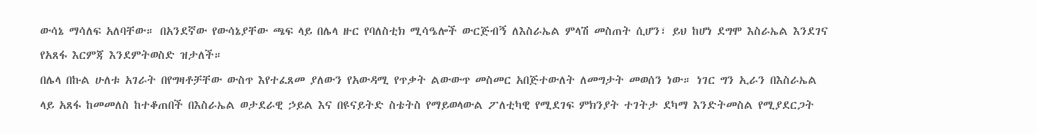ውሳኔ ማሳለፍ አለባቸው። በአንደኛው የውሳኔያቸው ጫፍ ላይ በሌላ ዙር የባለስቲክ ሚሳዔሎች ውርጅብኝ ለእስራኤል ምላሽ መስጠት ሲሆን፣ ይህ ከሆነ ደግሞ እስራኤል እንደገና የአጸፋ እርምጃ እንደምትወስድ ዝታለች።
በሌላ በኩል ሁለቱ አገራት በየግዛቶቻቸው ውስጥ እየተፈጸመ ያለውን የአውዳሚ የጥቃት ልውውጥ መስመር አበጅተውለት ለመግታት መወሰን ነው። ነገር ግን ኢራን በእስራኤል ላይ አጸፋ ከመመለስ ከተቆጠበች በእስራኤል ወታደራዊ ኃይል እና በዩናይትድ ስቴትስ የማይወላውል ፖለቲካዊ የሚደገፍ ምክንያት ተገትታ ደካማ እንድትመስል የሚያደርጋት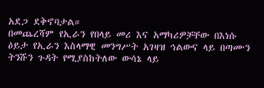አደጋ ደቅኖባታል።
በመጨረሻም የኢራን የበላይ መሪ እና አማካሪዎቻቸው በእነሱ ዕይታ የኢራን እስላማዊ መንግሥት አገዛዝ ኅልውና ላይ በጣሙን ትንሹን ጉዳት የሚያስከትለው ውሳኔ ላይ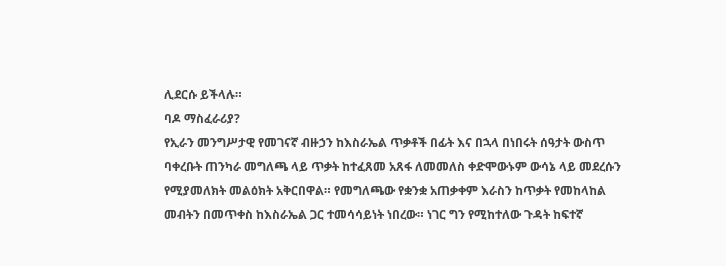ሊደርሱ ይችላሉ።
ባዶ ማስፈራሪያ?
የኢራን መንግሥታዊ የመገናኛ ብዙኃን ከእስራኤል ጥቃቶች በፊት እና በኋላ በነበሩት ሰዓታት ውስጥ ባቀረቡት ጠንካራ መግለጫ ላይ ጥቃት ከተፈጸመ አጸፋ ለመመለስ ቀድሞውኑም ውሳኔ ላይ መደረሱን የሚያመለክት መልዕክት አቅርበዋል። የመግለጫው የቋንቋ አጠቃቀም እራስን ከጥቃት የመከላከል መብትን በመጥቀስ ከእስራኤል ጋር ተመሳሳይነት ነበረው። ነገር ግን የሚከተለው ጉዳት ከፍተኛ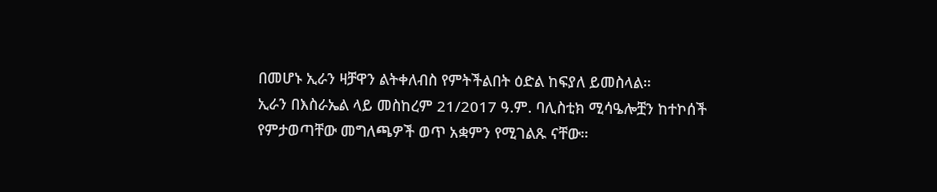በመሆኑ ኢራን ዛቻዋን ልትቀለብስ የምትችልበት ዕድል ከፍያለ ይመስላል።
ኢራን በእስራኤል ላይ መስከረም 21/2017 ዓ.ም. ባሊስቲክ ሚሳዔሎቿን ከተኮሰች የምታወጣቸው መግለጫዎች ወጥ አቋምን የሚገልጹ ናቸው።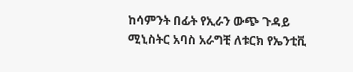ከሳምንት በፊት የኢራን ውጭ ጉዳይ ሚኒስትር አባስ አራግቺ ለቱርክ የኤንቲቪ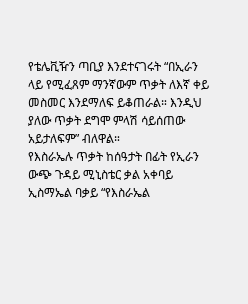የቴሌቪዥን ጣቢያ እንደተናገሩት “በኢራን ላይ የሚፈጸም ማንኛውም ጥቃት ለእኛ ቀይ መስመር እንደማለፍ ይቆጠራል። እንዲህ ያለው ጥቃት ደግሞ ምላሽ ሳይሰጠው አይታለፍም” ብለዋል።
የእስራኤሉ ጥቃት ከሰዓታት በፊት የኢራን ውጭ ጉዳይ ሚኒስቴር ቃል አቀባይ ኢስማኤል ባቃይ “የእስራኤል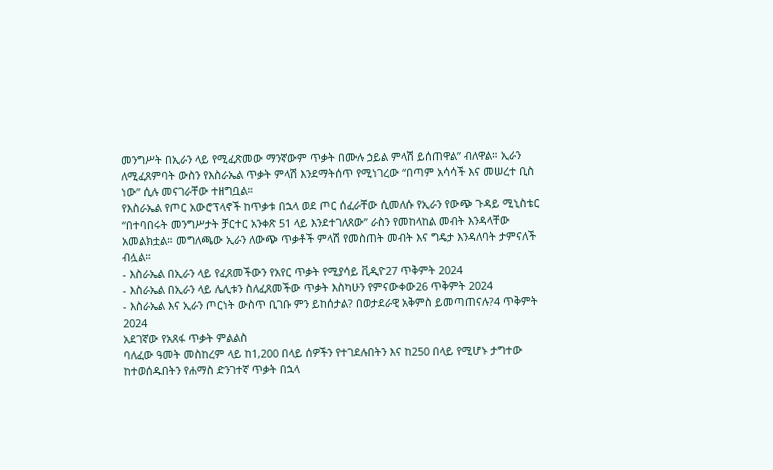መንግሥት በኢራን ላይ የሚፈጽመው ማንኛውም ጥቃት በሙሉ ኃይል ምላሽ ይሰጠዋል” ብለዋል። ኢራን ለሚፈጸምባት ውስን የእስራኤል ጥቃት ምላሽ እንደማትሰጥ የሚነገረው “በጣም አሳሳች እና መሠረተ ቢስ ነው” ሲሉ መናገራቸው ተዘግቧል።
የእስራኤል የጦር አውሮፕላኖች ከጥቃቱ በኋላ ወደ ጦር ሰፈራቸው ሲመለሱ የኢራን የውጭ ጉዳይ ሚኒስቴር “በተባበሩት መንግሥታት ቻርተር አንቀጽ 51 ላይ እንደተገለጸው” ራስን የመከላከል መብት እንዳላቸው አመልክቷል። መግለጫው ኢራን ለውጭ ጥቃቶች ምላሽ የመስጠት መብት እና ግዴታ እንዳለባት ታምናለች ብሏል።
- እስራኤል በኢራን ላይ የፈጸመችውን የአየር ጥቃት የሚያሳይ ቪዲዮ27 ጥቅምት 2024
- እስራኤል በኢራን ላይ ሌሊቱን ስለፈጸመችው ጥቃት እስካሁን የምናውቀው26 ጥቅምት 2024
- እስራኤል እና ኢራን ጦርነት ውስጥ ቢገቡ ምን ይከሰታል? በወታደራዊ አቅምስ ይመጣጠናሉ?4 ጥቅምት 2024
አደገኛው የአጸፋ ጥቃት ምልልስ
ባለፈው ዓመት መስከረም ላይ ከ1,200 በላይ ሰዎችን የተገደሉበትን እና ከ250 በላይ የሚሆኑ ታግተው ከተወሰዱበትን የሐማስ ድንገተኛ ጥቃት በኋላ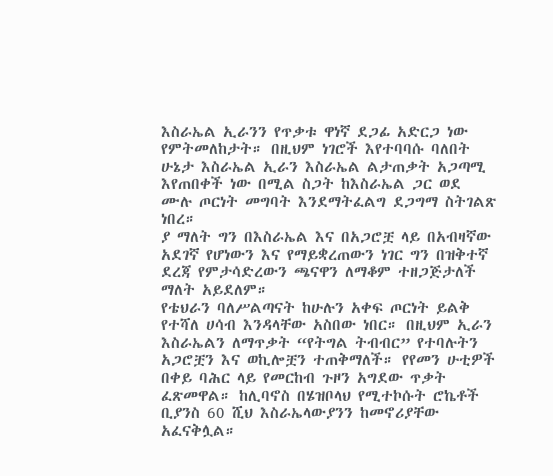እስራኤል ኢራንን የጥቃቱ ዋነኛ ደጋፊ አድርጋ ነው የምትመለከታት። በዚህም ነገሮች እየተባባሱ ባለበት ሁኔታ እስራኤል ኢራን እስራኤል ልታጠቃት አጋጣሚ እየጠበቀች ነው በሚል ስጋት ከእስራኤል ጋር ወደ ሙሉ ጦርነት መግባት እንደማትፈልግ ደጋግማ ስትገልጽ ነበረ።
ያ ማለት ግን በእስራኤል እና በአጋሮቿ ላይ በአብዛኛው አደገኛ የሆነውን እና የማይቋረጠውን ነገር ግን በዝቅተኛ ደረጃ የምታሳድረውን ጫናዋን ለማቆም ተዘጋጅታለች ማለት አይደለም።
የቴህራን ባለሥልጣናት ከሁሉን አቀፍ ጦርነት ይልቅ የተሻለ ሀሳብ እንዳላቸው አስበው ነበር። በዚህም ኢራን እስራኤልን ለማጥቃት “የትግል ትብብር” የተባሉትን አጋሮቿን እና ወኪሎቿን ተጠቅማለች። የየመን ሁቲዎች በቀይ ባሕር ላይ የመርከብ ጉዞን አግደው ጥቃት ፈጽመዋል። ከሊባኖስ በሄዝቦላህ የሚተኮሱት ሮኬቶች ቢያንስ 60 ሺህ እስራኤላውያንን ከመኖሪያቸው አፈናቅሏል።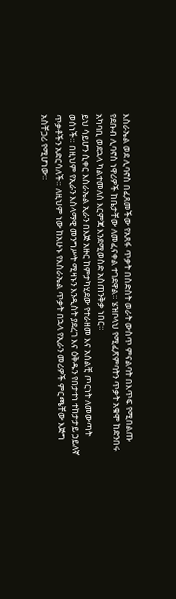እስራኤል ወደ ሊባኖስ በፈጸመችው የአጸፋ ጥቃት በስድስት ወራት ውስጥ ምናልባት በእጥፍ የሚበልጡ የደቡብ ሊባኖስ ነዋሪዎች ከቤታቸው ለመፈናቀል ተገደዋል። ሄዝቦላህ የሚፈጽምባትን ጥቃት አቁሞ ከድንበሩ አካባቢ ወደኋላ ካልተመለሰ እርምጃ እንደሚወስድ አስጠንቅቃ ነበር።
ይህ ሳይሆን ሲቀር እስራኤል ኢራን በእጅ አዙር ከምታካሂደው የተራዘመ እና አሰልቺ ጦርነት ለመውጣት ወሰነች። በዚህም የኢራን እስላማዊ መንግሥት ሚዛኑን እንዲስት ያደረገ እና ዕቅዱን የበታተነ ተከታታይ ኃይለኛ ጥቃቶችን አድርሳለች። ለዚህም ነው ከአሁኑ የእስራኤል ጥቃት በኋላ የኢራን መሪዎች ምርጫቸው እጅግ አስቸጋሪ የሚሆነው።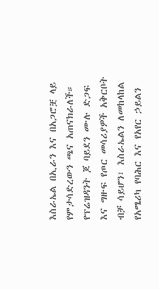እስራኤል በኢራን እና በአጋሮቿ ላይ የምታሳድረውን ጫና አጠናክራለች።
የፕሬዝዳንት ጆ ባይደን ሙሉ ድጋፍ እና ግዙፍ የጦር መሳሪያዎች አቅርቦት ብቻ ሳይሆን፣ እስራኤልን ለመከላከል የአሜሪካ የባሕር እና የአየር ኃይልን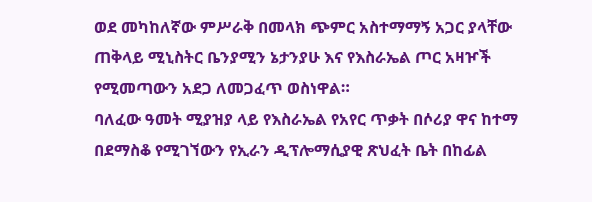ወደ መካከለኛው ምሥራቅ በመላክ ጭምር አስተማማኝ አጋር ያላቸው ጠቅላይ ሚኒስትር ቤንያሚን ኔታንያሁ እና የእስራኤል ጦር አዛዦች የሚመጣውን አደጋ ለመጋፈጥ ወስነዋል።
ባለፈው ዓመት ሚያዝያ ላይ የእስራኤል የአየር ጥቃት በሶሪያ ዋና ከተማ በደማስቆ የሚገኘውን የኢራን ዲፕሎማሲያዊ ጽህፈት ቤት በከፊል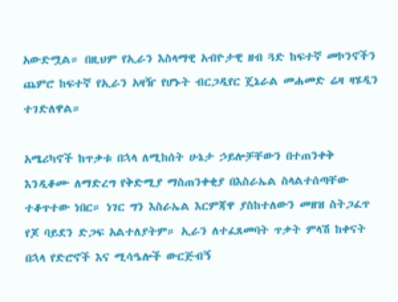አውድሟል። በዚህም የኢራን እስላማዊ አብዮታዊ ዘብ ጓድ ከፍተኛ መኮንኖችን ጨምሮ ከፍተኛ የኢራን አዛዥ የሆኑት ብርጋዲየር ጄኔራል መሐመድ ሬዛ ዛሄዲን ተገድለዋል።

አሜሪካኖች ከጥቃቱ በኋላ ለሚከሰት ሁኔታ ኃይሎቻቸውን በተጠንቀቅ እንዲቆሙ ለማድረግ የቅድሚያ ማስጠንቀቂያ በእስራኤል ስላልተሰጣቸው ተቆጥተው ነበር። ነገር ግን እስራኤል እርምጃዋ ያስከተለውን መዘዝ ስትጋፈጥ የጆ ባይደን ድጋፍ አልተለያትም። ኢራን ለተፈጸመባት ጥቃት ምላሽ ከቀናት በኋላ የድሮኖች እና ሚሳዔሎች ውርጅብኝ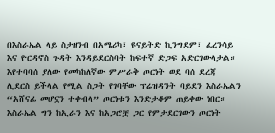በእስራኤል ላይ ስታዘንብ በአሜሪካ፣ ዩናይትድ ኪንግደም፣ ፈረንሳይ እና ዮርዳኖስ ጉዳት እንዳይደርስባት ከፍተኛ ድጋፍ አድርገውላታል።
እየተባባሰ ያለው የመካከለኛው ምሥራቅ ጦርነት ወደ ባሰ ደረጃ ሊደርስ ይችላል የሚል ስጋት የገባቸው ፕሬዝዳንት ባይደን እስራኤልን “አሸናፊ መሆኗን ተቀብላ” ጦርነቱን እንድታቆም ጠይቀው ነበር።
እስራኤል ግን ከኢራን እና ከአጋሮቿ ጋር የምታደርገውን ጦርነት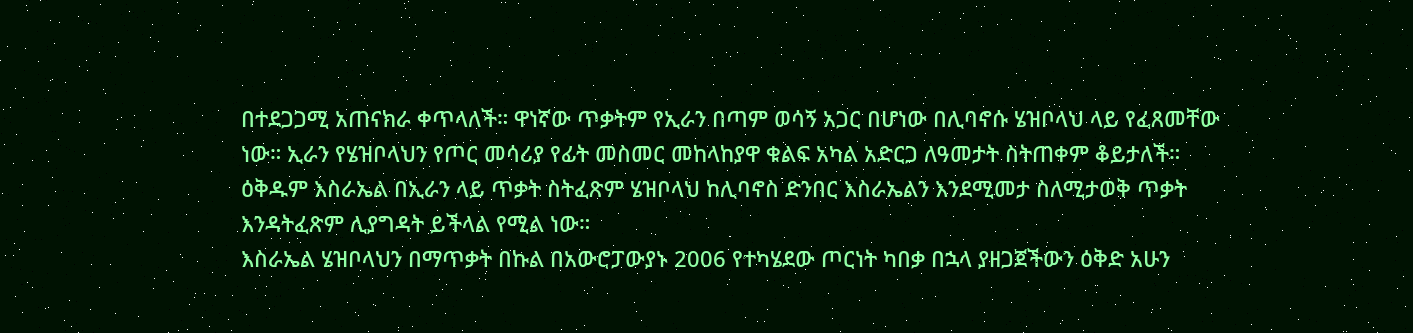በተደጋጋሚ አጠናክራ ቀጥላለች። ዋነኛው ጥቃትም የኢራን በጣም ወሳኝ አጋር በሆነው በሊባኖሱ ሄዝቦላህ ላይ የፈጸመቸው ነው። ኢራን የሄዝቦላህን የጦር መሳሪያ የፊት መስመር መከላከያዋ ቁልፍ አካል አድርጋ ለዓመታት ስትጠቀም ቆይታለች። ዕቅዱም እስራኤል በኢራን ላይ ጥቃት ስትፈጽም ሄዝቦላህ ከሊባኖስ ድንበር እስራኤልን እንደሚመታ ስለሚታወቅ ጥቃት እንዳትፈጽም ሊያግዳት ይችላል የሚል ነው።
እስራኤል ሄዝቦላህን በማጥቃት በኩል በአውሮፓውያኑ 2006 የተካሄደው ጦርነት ካበቃ በኋላ ያዘጋጀችውን ዕቅድ አሁን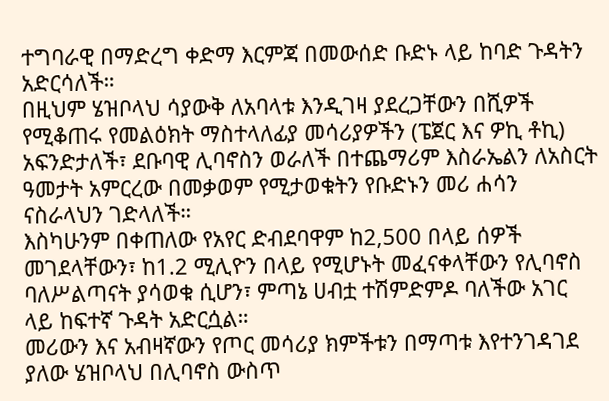ተግባራዊ በማድረግ ቀድማ እርምጃ በመውሰድ ቡድኑ ላይ ከባድ ጉዳትን አድርሳለች።
በዚህም ሄዝቦላህ ሳያውቅ ለአባላቱ እንዲገዛ ያደረጋቸውን በሺዎች የሚቆጠሩ የመልዕክት ማስተላለፊያ መሳሪያዎችን (ፔጀር እና ዎኪ ቶኪ) አፍንድታለች፣ ደቡባዊ ሊባኖስን ወራለች በተጨማሪም እስራኤልን ለአስርት ዓመታት አምርረው በመቃወም የሚታወቁትን የቡድኑን መሪ ሐሳን ናስራላህን ገድላለች።
እስካሁንም በቀጠለው የአየር ድብደባዋም ከ2,500 በላይ ሰዎች መገደላቸውን፣ ከ1.2 ሚሊዮን በላይ የሚሆኑት መፈናቀላቸውን የሊባኖስ ባለሥልጣናት ያሳወቁ ሲሆን፣ ምጣኔ ሀብቷ ተሽምድምዶ ባለችው አገር ላይ ከፍተኛ ጉዳት አድርሷል።
መሪውን እና አብዛኛውን የጦር መሳሪያ ክምችቱን በማጣቱ እየተንገዳገደ ያለው ሄዝቦላህ በሊባኖስ ውስጥ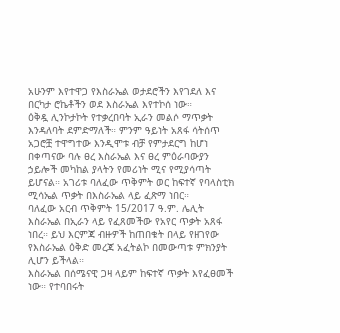አሁንም እየተዋጋ የእስራኤል ወታደሮችን እየገደለ እና በርካታ ሮኬቶችን ወደ እስራኤል እየተኮሰ ነው።
ዕቅዷ ሊንኮታኮት የተቃረበባት ኢራን መልሶ ማጥቃት እንዳለባት ደምድማለች። ምንም ዓይነት አጸፋ ሳትሰጥ አጋሮቿ ተዋግተው እንዲሞቱ ብቻ የምታደርግ ከሆነ በቀጣናው ባሉ ፀረ እስራኤል እና ፀረ ምዕራባውያን ኃይሎች መካከል ያላትን የመሪነት ሚና የሚያሳጣት ይሆናል። አገሪቱ ባለፈው ጥቅምት ወር ከፍተኛ የባላስቲክ ሚሳኤል ጥቃት በእስራኤል ላይ ፈጽማ ነበር።
ባለፈው አርብ ጥቅምት 15/2017 ዓ.ም. ሌሊት እስራኤል በኢራን ላይ የፈጸመችው የአየር ጥቃት አጸፋ ነበረ። ይህ እርምጃ ብዙዎች ከጠበቁት በላይ የዘገየው የእስራኤል ዕቅድ መረጃ አፈትልኮ በመውጣቱ ምክንያት ሊሆን ይችላል።
እስራኤል በሰሜናዊ ጋዛ ላይም ከፍተኛ ጥቃት እየፈፀመች ነው። የተባበሩት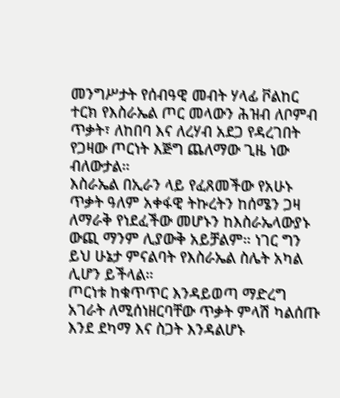መንግሥታት የሰብዓዊ መብት ሃላፊ ቮልከር ተርክ የእስራኤል ጦር መላውን ሕዝብ ለቦምብ ጥቃት፣ ለከበባ እና ለረሃብ አደጋ የዳረገበት የጋዛው ጦርነት እጅግ ጨለማው ጊዜ ነው ብለውታል።
እስራኤል በኢራን ላይ የፈጸመችው የአሁኑ ጥቃት ዓለም አቀፋዊ ትኩረትን ከሰሜን ጋዛ ለማራቅ የነደፈችው መሆኑን ከእስራኤላውያኑ ውጪ ማንም ሊያውቅ አይቻልም። ነገር ግን ይህ ሁኔታ ምናልባት የእስራኤል ስሌት አካል ሊሆን ይችላል።
ጦርነቱ ከቁጥጥር እንዳይወጣ ማድረግ
አገራት ለሚሰነዘርባቸው ጥቃት ምላሽ ካልሰጡ እንደ ደካማ እና ስጋት እንዳልሆኑ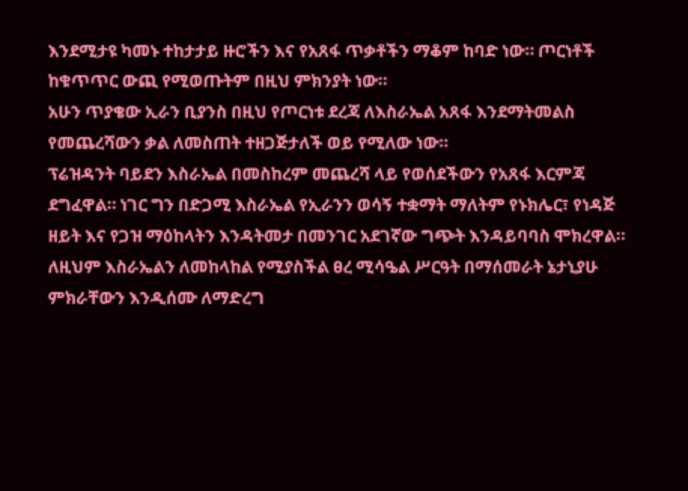እንደሚታዩ ካመኑ ተከታታይ ዙሮችን እና የአጸፋ ጥቃቶችን ማቆም ከባድ ነው። ጦርነቶች ከቁጥጥር ውጪ የሚወጡትም በዚህ ምክንያት ነው።
አሁን ጥያቄው ኢራን ቢያንስ በዚህ የጦርነቱ ደረጃ ለእስራኤል አጸፋ እንደማትመልስ የመጨረሻውን ቃል ለመስጠት ተዘጋጅታለች ወይ የሚለው ነው።
ፕሬዝዳንት ባይደን እስራኤል በመስከረም መጨረሻ ላይ የወሰደችውን የአጸፋ እርምጃ ደግፈዋል። ነገር ግን በድጋሚ እስራኤል የኢራንን ወሳኝ ተቋማት ማለትም የኑክሌር፣ የነዳጅ ዘይት እና የጋዝ ማዕከላትን እንዳትመታ በመንገር አደገኛው ግጭት እንዳይባባስ ሞክረዋል። ለዚህም እስራኤልን ለመከላከል የሚያስችል ፀረ ሚሳዔል ሥርዓት በማሰመራት ኔታኒያሁ ምክራቸውን እንዲሰሙ ለማድረግ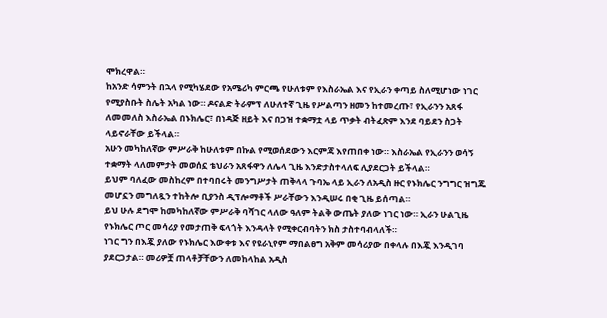ሞክረዋል።
ከአንድ ሳምንት በኋላ የሚካሄደው የአሜሪካ ምርጫ የሁለቱም የእስራኤል እና የኢራን ቀጣይ ስለሚሆነው ነገር የሚያስቡት ስሌት አካል ነው። ዶናልድ ትራምፕ ለሁለተኛ ጊዜ የሥልጣን ዘመን ከተመረጡ፣ የኢራንን አጸፋ ለመመለስ እስራኤል በኑክሌር፣ በነዳጅ ዘይት እና በጋዝ ተቋማቷ ላይ ጥቃት ብትፈጽም እንደ ባይደን ስጋት ላይኖራቸው ይችላል።
አሁን መካከለኛው ምሥራቅ ከሁለቱም በኩል የሚወሰደውን እርምጃ እየጠበቀ ነው። እስራኤል የኢራንን ወሳኝ ተቋማት ላለመምታት መወሰኗ ቴህራን አጸፋዋን ለሌላ ጊዜ እንድታስተላለፍ ሊያደርጋት ይችላል።
ይህም ባለፈው መስከረም በተባበሩት መንግሥታት ጠቅላላ ጉባኤ ላይ ኢራን ለአዲስ ዙር የኑክሌር ንግግር ዝግጁ መሆኗን መግለጿን ተከትሎ ቢያንስ ዲፕሎማቶች ሥራቸውን እንዲሠሩ በቂ ጊዜ ይሰጣል።
ይህ ሁሉ ደግሞ ከመካከለኛው ምሥራቅ ባሻገር ላለው ዓለም ትልቅ ውጤት ያለው ነገር ነው። ኢራን ሁልጊዜ የኑክሌር ጦር መሳሪያ የመታጠቅ ፍላጎት እንዳላት የሚቀርብባትን ክስ ታስተባብላለች።
ነገር ግን በእጇ ያለው የኑክሌር እውቀቱ እና የዩራኒየም ማበልፀግ አቅም መሳሪያው በቀላሉ በእጇ እንዲገባ ያደርጋታል። መሪዎቿ ጠላቶቻቸውን ለመከላከል አዲስ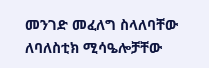መንገድ መፈለግ ስላለባቸው ለባለስቲክ ሚሳዔሎቻቸው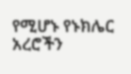የሚሆኑ የኑክሌር አረሮችን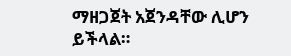ማዘጋጀት አጀንዳቸው ሊሆን ይችላል።